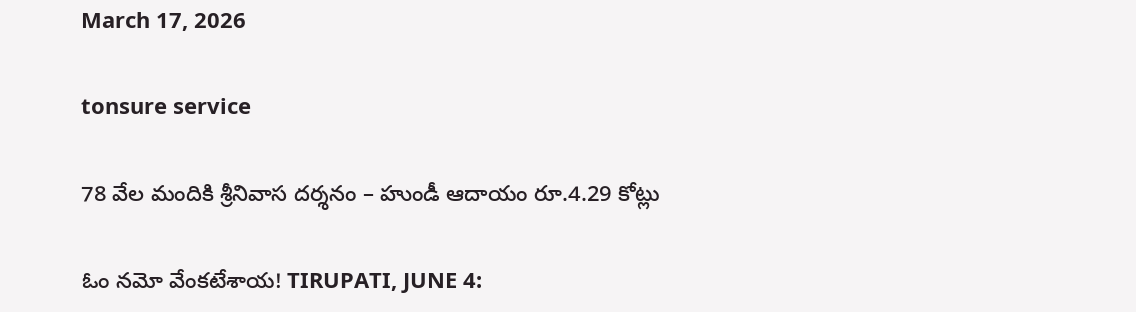March 17, 2026

tonsure service

78 వేల మందికి శ్రీనివాస దర్శనం – హుండీ ఆదాయం రూ.4.29 కోట్లు

ఓం నమో వేంకటేశాయ! TIRUPATI, JUNE 4: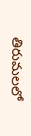తిరుమలలో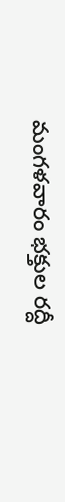మంగళవారం భక్తుల రద్దీ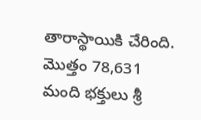తారాస్థాయికి చేరింది. మొత్తం 78,631 మంది భక్తులు శ్రీ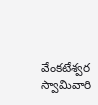వేంకటేశ్వర స్వామివారి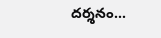దర్శనం...